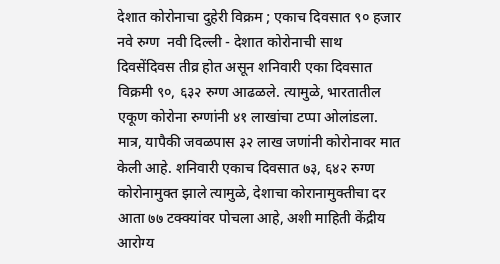देशात कोरोनाचा दुहेरी विक्रम ; एकाच दिवसात ९० हजार नवे रुग्ण  नवी दिल्ली - देशात कोरोनाची साथ दिवसेंदिवस तीव्र होत असून शनिवारी एका दिवसात विक्रमी ९०, ६३२ रुग्ण आढळले. त्यामुळे, भारतातील एकूण कोरोना रुग्णांनी ४१ लाखांचा टप्पा ओलांडला. मात्र, यापैकी जवळपास ३२ लाख जणांनी कोरोनावर मात केली आहे. शनिवारी एकाच दिवसात ७३, ६४२ रुग्ण कोरोनामुक्त झाले त्यामुळे, देशाचा कोरानामुक्तीचा दर आता ७७ टक्क्यांवर पोचला आहे, अशी माहिती केंद्रीय आरोग्य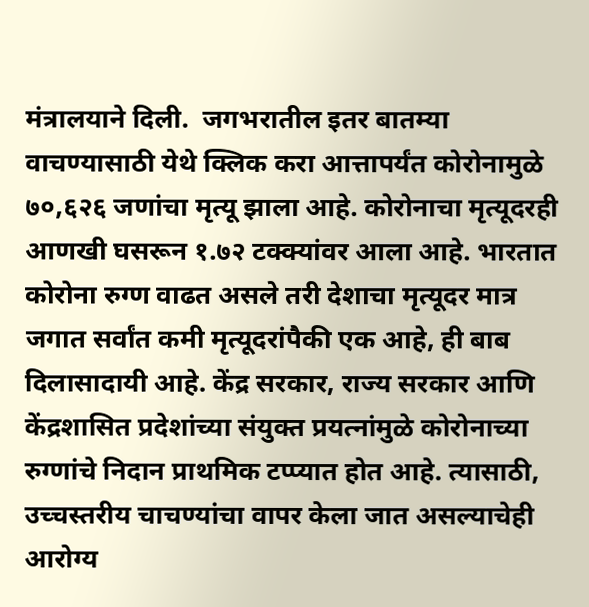मंत्रालयाने दिली.  जगभरातील इतर बातम्या वाचण्यासाठी येथे क्लिक करा आत्तापर्यंत कोरोनामुळे ७०,६२६ जणांचा मृत्यू झाला आहे. कोरोनाचा मृत्यूदरही आणखी घसरून १.७२ टक्क्यांवर आला आहे. भारतात कोरोना रुग्ण वाढत असले तरी देशाचा मृत्यूदर मात्र जगात सर्वांत कमी मृत्यूदरांपैकी एक आहे, ही बाब दिलासादायी आहे. केंद्र सरकार, राज्य सरकार आणि केंद्रशासित प्रदेशांच्या संयुक्त प्रयत्नांमुळे कोरोनाच्या रुग्णांचे निदान प्राथमिक टप्प्यात होत आहे. त्यासाठी, उच्चस्तरीय चाचण्यांचा वापर केला जात असल्याचेही आरोग्य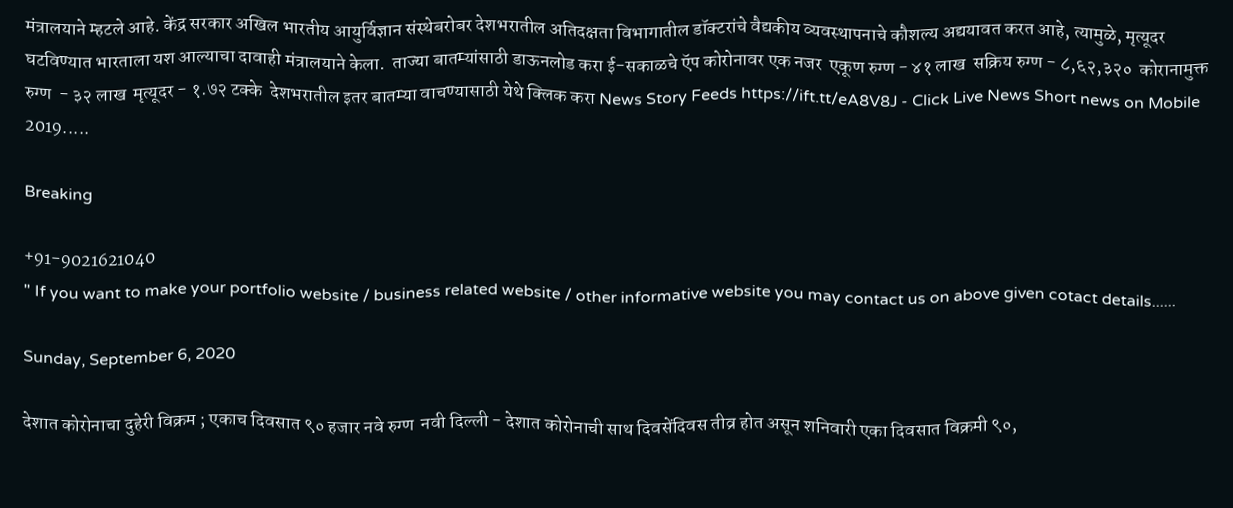मंत्रालयाने म्हटले आहे. केंद्र सरकार अखिल भारतीय आयुर्विज्ञान संस्थेबरोबर देशभरातील अतिदक्षता विभागातील डॉक्टरांचे वैद्यकीय व्यवस्थापनाचे कौशल्य अद्ययावत करत आहे, त्यामुळे, मृत्यूदर घटविण्यात भारताला यश आल्याचा दावाही मंत्रालयाने केला.  ताज्या बातम्यांसाठी डाऊनलोड करा ई-सकाळचे ऍप कोरोनावर एक नजर  एकूण रुग्ण - ४१ लाख  सक्रिय रुग्ण - ८,६२,३२०  कोरानामुक्त रुग्ण  - ३२ लाख  मृत्यूदर - १.७२ टक्के  देशभरातील इतर बातम्या वाचण्यासाठी येथे क्लिक करा News Story Feeds https://ift.tt/eA8V8J - Click Live News Short news on Mobile 2019.....

Breaking

+91-9021621040
" If you want to make your portfolio website / business related website / other informative website you may contact us on above given cotact details......

Sunday, September 6, 2020

देशात कोरोनाचा दुहेरी विक्रम ; एकाच दिवसात ९० हजार नवे रुग्ण  नवी दिल्ली - देशात कोरोनाची साथ दिवसेंदिवस तीव्र होत असून शनिवारी एका दिवसात विक्रमी ९०,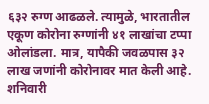६३२ रुग्ण आढळले. त्यामुळे, भारतातील एकूण कोरोना रुग्णांनी ४१ लाखांचा टप्पा ओलांडला. मात्र, यापैकी जवळपास ३२ लाख जणांनी कोरोनावर मात केली आहे. शनिवारी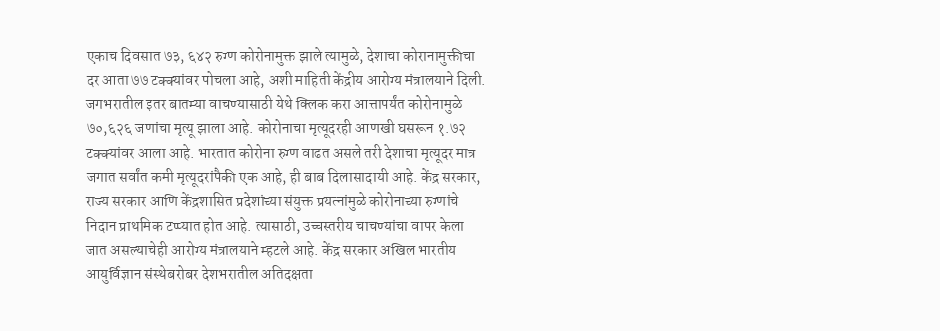एकाच दिवसात ७३, ६४२ रुग्ण कोरोनामुक्त झाले त्यामुळे, देशाचा कोरानामुक्तीचा दर आता ७७ टक्क्यांवर पोचला आहे, अशी माहिती केंद्रीय आरोग्य मंत्रालयाने दिली.  जगभरातील इतर बातम्या वाचण्यासाठी येथे क्लिक करा आत्तापर्यंत कोरोनामुळे ७०,६२६ जणांचा मृत्यू झाला आहे. कोरोनाचा मृत्यूदरही आणखी घसरून १.७२ टक्क्यांवर आला आहे. भारतात कोरोना रुग्ण वाढत असले तरी देशाचा मृत्यूदर मात्र जगात सर्वांत कमी मृत्यूदरांपैकी एक आहे, ही बाब दिलासादायी आहे. केंद्र सरकार, राज्य सरकार आणि केंद्रशासित प्रदेशांच्या संयुक्त प्रयत्नांमुळे कोरोनाच्या रुग्णांचे निदान प्राथमिक टप्प्यात होत आहे. त्यासाठी, उच्चस्तरीय चाचण्यांचा वापर केला जात असल्याचेही आरोग्य मंत्रालयाने म्हटले आहे. केंद्र सरकार अखिल भारतीय आयुर्विज्ञान संस्थेबरोबर देशभरातील अतिदक्षता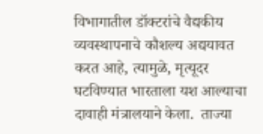विभागातील डॉक्टरांचे वैद्यकीय व्यवस्थापनाचे कौशल्य अद्ययावत करत आहे, त्यामुळे, मृत्यूदर घटविण्यात भारताला यश आल्याचा दावाही मंत्रालयाने केला.  ताज्या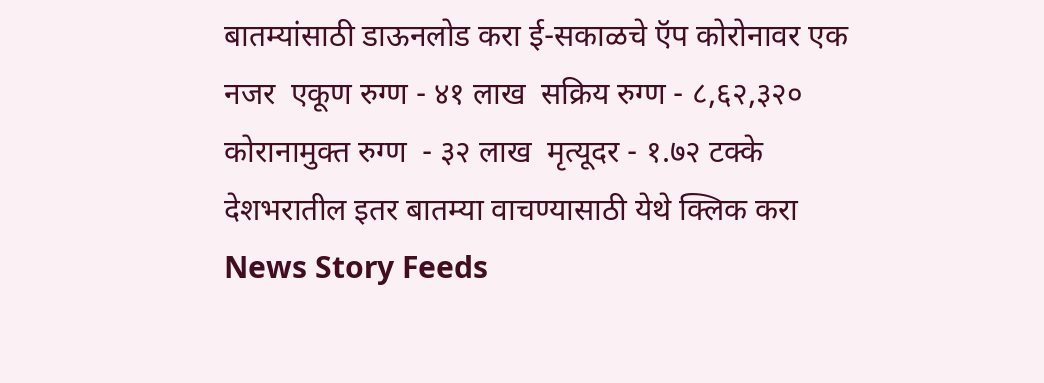बातम्यांसाठी डाऊनलोड करा ई-सकाळचे ऍप कोरोनावर एक नजर  एकूण रुग्ण - ४१ लाख  सक्रिय रुग्ण - ८,६२,३२०  कोरानामुक्त रुग्ण  - ३२ लाख  मृत्यूदर - १.७२ टक्के  देशभरातील इतर बातम्या वाचण्यासाठी येथे क्लिक करा News Story Feeds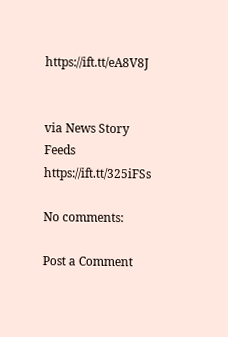https://ift.tt/eA8V8J


via News Story Feeds https://ift.tt/325iFSs

No comments:

Post a Comment